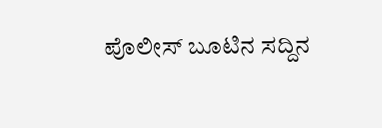ಪೊಲೀಸ್ ಬೂಟಿನ ಸದ್ದಿನ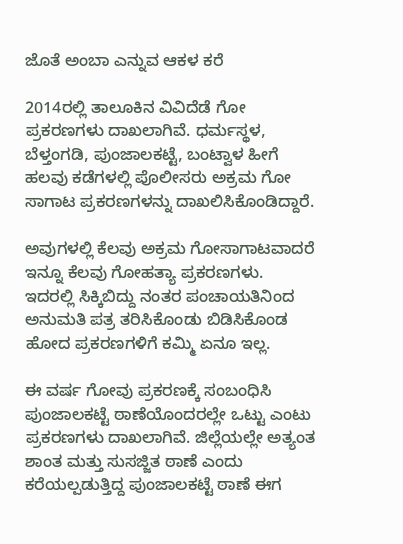ಜೊತೆ ಅಂಬಾ ಎನ್ನುವ ಆಕಳ ಕರೆ

2014ರಲ್ಲಿ ತಾಲೂಕಿನ ವಿವಿದೆಡೆ ಗೋ ಪ್ರಕರಣಗಳು ದಾಖಲಾಗಿವೆ. ಧರ್ಮಸ್ಥಳ, ಬೆಳ್ತಂಗಡಿ, ಪುಂಜಾಲಕಟ್ಟೆ, ಬಂಟ್ವಾಳ ಹೀಗೆ ಹಲವು ಕಡೆಗಳಲ್ಲಿ ಪೊಲೀಸರು ಅಕ್ರಮ ಗೋ ಸಾಗಾಟ ಪ್ರಕರಣಗಳನ್ನು ದಾಖಲಿಸಿಕೊಂಡಿದ್ದಾರೆ.

ಅವುಗಳಲ್ಲಿ ಕೆಲವು ಅಕ್ರಮ ಗೋಸಾಗಾಟವಾದರೆ ಇನ್ನೂ ಕೆಲವು ಗೋಹತ್ಯಾ ಪ್ರಕರಣಗಳು. ಇದರಲ್ಲಿ ಸಿಕ್ಕಿಬಿದ್ದು ನಂತರ ಪಂಚಾಯತಿನಿಂದ ಅನುಮತಿ ಪತ್ರ ತರಿಸಿಕೊಂಡು ಬಿಡಿಸಿಕೊಂಡ ಹೋದ ಪ್ರಕರಣಗಳಿಗೆ ಕಮ್ಮಿ ಏನೂ ಇಲ್ಲ.

ಈ ವರ್ಷ ಗೋವು ಪ್ರಕರಣಕ್ಕೆ ಸಂಬಂಧಿಸಿ ಪುಂಜಾಲಕಟ್ಟೆ ಠಾಣೆಯೊಂದರಲ್ಲೇ ಒಟ್ಟು ಎಂಟು ಪ್ರಕರಣಗಳು ದಾಖಲಾಗಿವೆ. ಜಿಲ್ಲೆಯಲ್ಲೇ ಅತ್ಯಂತ ಶಾಂತ ಮತ್ತು ಸುಸಜ್ಜಿತ ಠಾಣೆ ಎಂದು ಕರೆಯಲ್ಪಡುತ್ತಿದ್ದ ಪುಂಜಾಲಕಟ್ಟೆ ಠಾಣೆ ಈಗ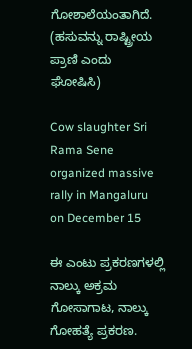ಗೋಶಾಲೆಯಂತಾಗಿದೆ. (ಹಸುವನ್ನು ರಾಷ್ಟ್ರೀಯ ಪ್ರಾಣಿ ಎಂದು ಘೋಷಿಸಿ)

Cow slaughter Sri Rama Sene organized massive rally in Mangaluru on December 15

ಈ ಎಂಟು ಪ್ರಕರಣಗಳಲ್ಲಿ ನಾಲ್ಕು ಅಕ್ರಮ ಗೋಸಾಗಾಟ, ನಾಲ್ಕು ಗೋಹತ್ಯೆ ಪ್ರಕರಣ.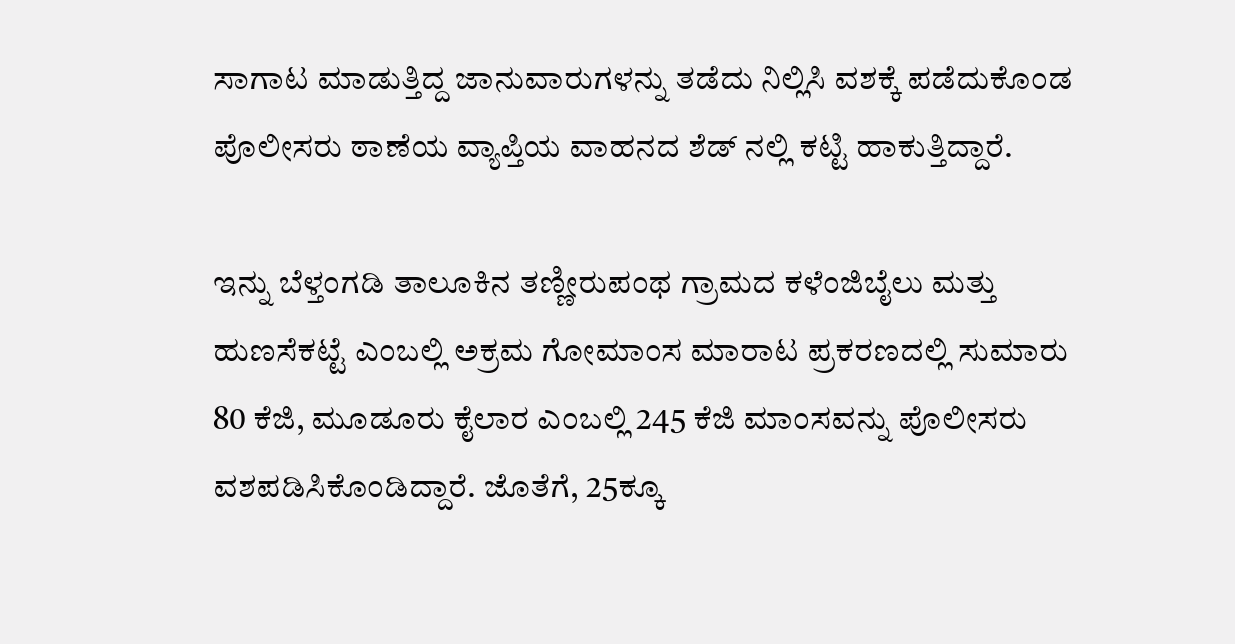ಸಾಗಾಟ ಮಾಡುತ್ತಿದ್ದ ಜಾನುವಾರುಗಳನ್ನು ತಡೆದು ನಿಲ್ಲಿಸಿ ವಶಕ್ಕೆ ಪಡೆದುಕೊಂಡ ಪೊಲೀಸರು ಠಾಣೆಯ ವ್ಯಾಪ್ತಿಯ ವಾಹನದ ಶೆಡ್ ನ‌ಲ್ಲಿ ಕಟ್ಟಿ ಹಾಕುತ್ತಿದ್ದಾರೆ.

ಇನ್ನು ಬೆಳ್ತಂಗಡಿ ತಾಲೂಕಿನ ತಣ್ಣೀರುಪಂಥ ಗ್ರಾಮದ ಕಳೆಂಜಿಬೈಲು ಮತ್ತು ಹುಣಸೆಕಟ್ಟೆ ಎಂಬಲ್ಲಿ ಅಕ್ರಮ ಗೋಮಾಂಸ ಮಾರಾಟ ಪ್ರಕರಣದಲ್ಲಿ ಸುಮಾರು 80 ಕೆಜಿ, ಮೂಡೂರು ಕೈಲಾರ ಎಂಬಲ್ಲಿ 245 ಕೆಜಿ ಮಾಂಸವನ್ನು ಪೊಲೀಸರು ವಶಪಡಿಸಿಕೊಂಡಿದ್ದಾರೆ. ಜೊತೆಗೆ, 25ಕ್ಕೂ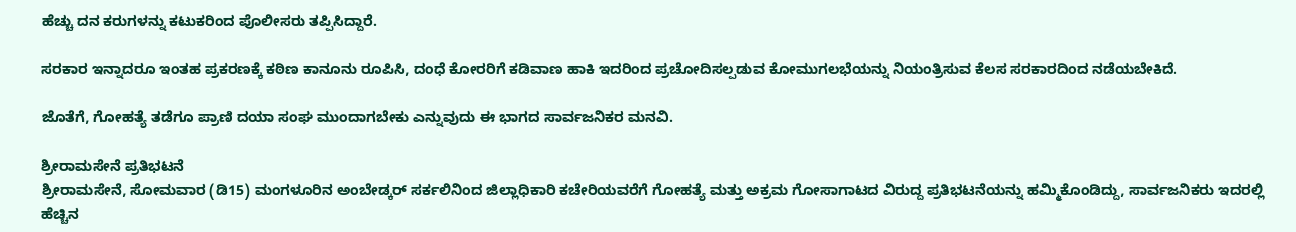ಹೆಚ್ಚು ದನ ಕರುಗಳನ್ನು ಕಟುಕರಿಂದ ಪೊಲೀಸರು ತಪ್ಪಿಸಿದ್ದಾರೆ.

ಸರಕಾರ ಇನ್ನಾದರೂ ಇಂತಹ ಪ್ರಕರಣಕ್ಕೆ ಕಠಿಣ ಕಾನೂನು ರೂಪಿಸಿ, ದಂಧೆ ಕೋರರಿಗೆ ಕಡಿವಾಣ ಹಾಕಿ ಇದರಿಂದ ಪ್ರಚೋದಿಸಲ್ಪಡುವ ಕೋಮುಗಲಭೆಯನ್ನು ನಿಯಂತ್ರಿಸುವ ಕೆಲಸ ಸರಕಾರದಿಂದ ನಡೆಯಬೇಕಿದೆ.

ಜೊತೆಗೆ, ಗೋಹತ್ಯೆ ತಡೆಗೂ ಪ್ರಾಣಿ ದಯಾ ಸಂಘ ಮುಂದಾಗಬೇಕು ಎನ್ನುವುದು ಈ ಭಾಗದ ಸಾರ್ವಜನಿಕರ ಮನವಿ.

ಶ್ರೀರಾಮಸೇನೆ ಪ್ರತಿಭಟನೆ
ಶ್ರೀರಾಮಸೇನೆ, ಸೋಮವಾರ (ಡಿ15) ಮಂಗಳೂರಿನ ಅಂಬೇಡ್ಕರ್ ಸರ್ಕಲಿನಿಂದ ಜಿಲ್ಲಾಧಿಕಾರಿ ಕಚೇರಿಯವರೆಗೆ ಗೋಹತ್ಯೆ ಮತ್ತು ಅಕ್ರಮ ಗೋಸಾಗಾಟದ ವಿರುದ್ದ ಪ್ರತಿಭಟನೆಯನ್ನು ಹಮ್ಮಿಕೊಂಡಿದ್ದು, ಸಾರ್ವಜನಿಕರು ಇದರಲ್ಲಿ ಹೆಚ್ಚಿನ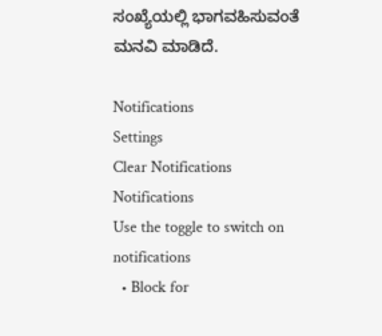ಸಂಖ್ಯೆಯಲ್ಲಿ ಭಾಗವಹಿಸುವಂತೆ ಮನವಿ ಮಾಡಿದೆ.

Notifications
Settings
Clear Notifications
Notifications
Use the toggle to switch on notifications
  • Block for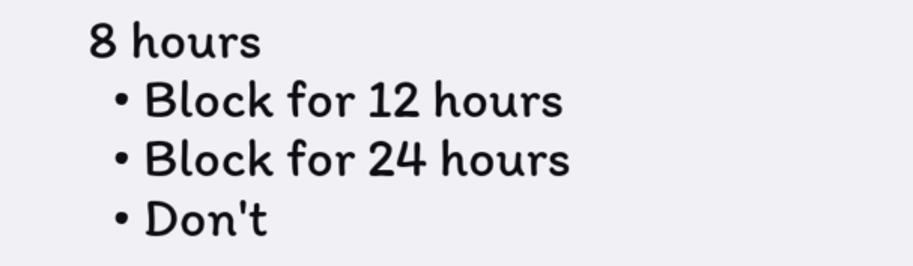8 hours
  • Block for 12 hours
  • Block for 24 hours
  • Don't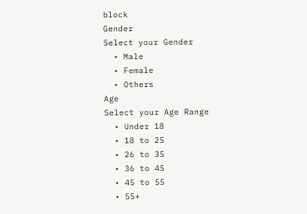block
Gender
Select your Gender
  • Male
  • Female
  • Others
Age
Select your Age Range
  • Under 18
  • 18 to 25
  • 26 to 35
  • 36 to 45
  • 45 to 55
  • 55+